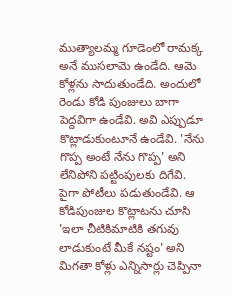ముత్యాలమ్మ గూడెంలో రామక్క అనే ముసలామె ఉండేది. ఆమె కోళ్లను సాదుతుండేది. అందులో రెండు కోడి పుంజులు బాగా పెద్దవిగా ఉండేవి. అవి ఎప్పుడూ కొట్లాడుకుంటూనే ఉండేవి. 'నేను గొప్ప అంటే నేను గొప్ప' అని లేనిపోని పట్టింపులకు దిగేవి. పైగా పోటీలు పడుతుండేవి. ఆ కోడిపుంజుల కొట్లాటను చూసి 'ఇలా చీటికిమాటికి తగువు లాడుకుంటే మీకే నష్టం' అని మిగతా కోళ్లు ఎన్నిసార్లు చెప్పినా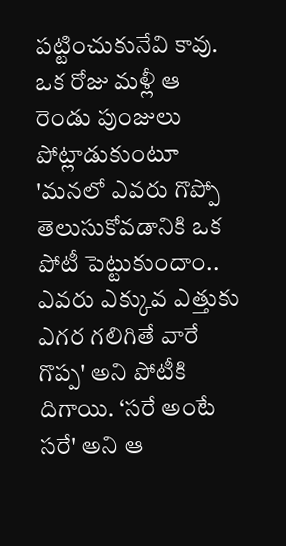పట్టించుకునేవి కావు.
ఒక రోజు మళ్లీ ఆ రెండు పుంజులు పోట్లాడుకుంటూ 'మనలో ఎవరు గొప్పో తెలుసుకోవడానికి ఒక పోటీ పెట్టుకుందాం.. ఎవరు ఎక్కువ ఎత్తుకు ఎగర గలిగితే వారే గొప్ప' అని పోటీకి దిగాయి. ‘సరే అంటే సరే' అని ఆ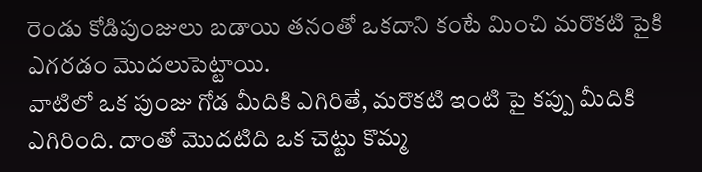రెండు కోడిపుంజులు బడాయి తనంతో ఒకదాని కంటే మించి మరొకటి పైకి ఎగరడం మొదలుపెట్టాయి.
వాటిలో ఒక పుంజు గోడ మీదికి ఎగిరితే, మరొకటి ఇంటి పై కప్పు మీదికి ఎగిరింది. దాంతో మొదటిది ఒక చెట్టు కొమ్మ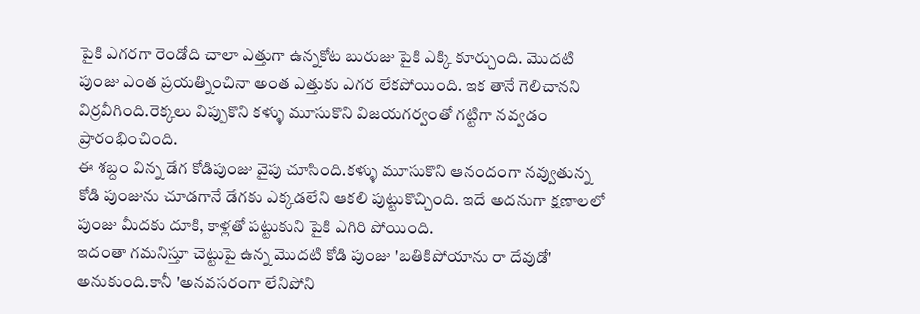పైకి ఎగరగా రెండోది చాలా ఎత్తుగా ఉన్నకోట బురుజు పైకి ఎక్కి కూర్చుంది. మొదటి పుంజు ఎంత ప్రయత్నించినా అంత ఎత్తుకు ఎగర లేకపోయింది. ఇక తానే గెలిచానని విర్రవీగింది.రెక్కలు విప్పుకొని కళ్ళు మూసుకొని విజయగర్వంతో గట్టిగా నవ్వడం ప్రారంభించింది.
ఈ శబ్దం విన్న డేగ కోడిపుంజు వైపు చూసింది.కళ్ళు మూసుకొని ఆనందంగా నవ్వుతున్న కోడి పుంజును చూడగానే డేగకు ఎక్కడలేని ఆకలి పుట్టుకొచ్చింది. ఇదే అదనుగా క్షణాలలో పుంజు మీదకు దూకి, కాళ్లతో పట్టుకుని పైకి ఎగిరి పోయింది.
ఇదంతా గమనిస్తూ చెట్టుపై ఉన్న మొదటి కోడి పుంజు 'బతికిపోయాను రా దేవుడో' అనుకుంది.కానీ 'అనవసరంగా లేనిపోని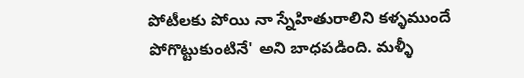పోటీలకు పోయి నా స్నేహితురాలిని కళ్ళముందే పోగొట్టుకుంటినే' అని బాధపడింది. మళ్ళీ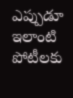ఎప్పుడూ ఇలాంటి పోటీలకు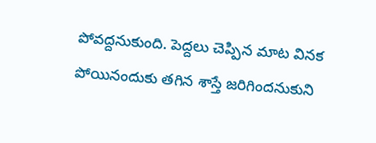పోవద్దనుకుంది. పెద్దలు చెప్పిన మాట వినక పోయినందుకు తగిన శాస్తే జరిగిందనుకుని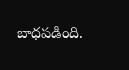బాధపడింది.